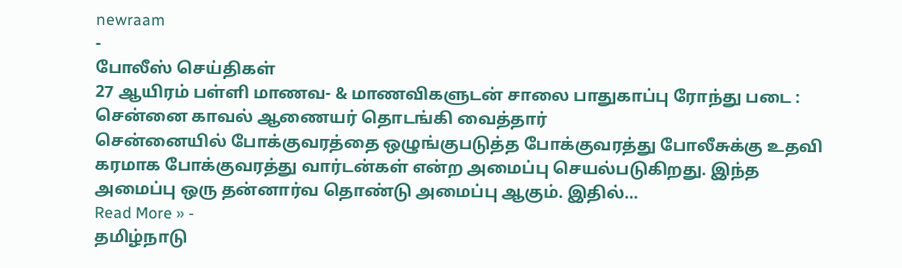newraam
-
போலீஸ் செய்திகள்
27 ஆயிரம் பள்ளி மாணவ- & மாணவிகளுடன் சாலை பாதுகாப்பு ரோந்து படை : சென்னை காவல் ஆணையர் தொடங்கி வைத்தார்
சென்னையில் போக்குவரத்தை ஒழுங்குபடுத்த போக்குவரத்து போலீசுக்கு உதவி கரமாக போக்குவரத்து வார்டன்கள் என்ற அமைப்பு செயல்படுகிறது. இந்த அமைப்பு ஒரு தன்னார்வ தொண்டு அமைப்பு ஆகும். இதில்…
Read More » -
தமிழ்நாடு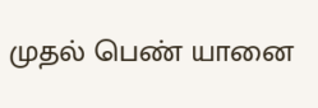முதல் பெண் யானை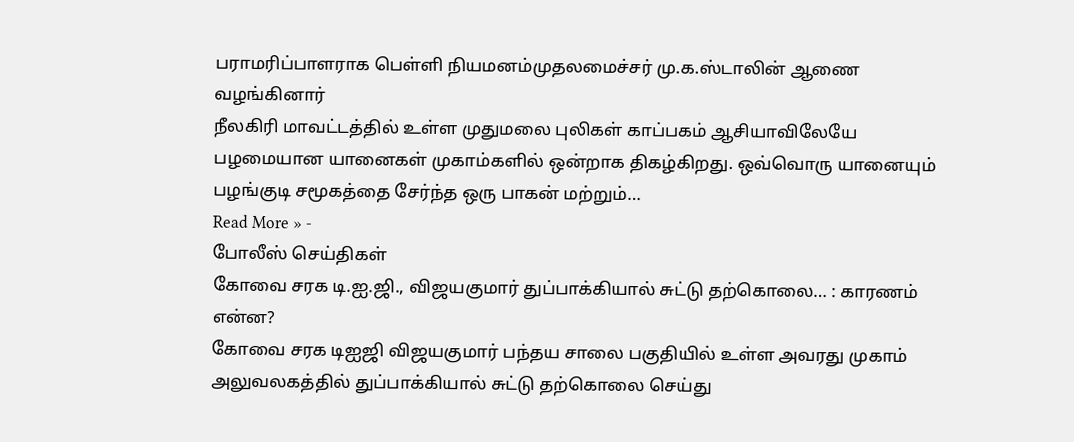பராமரிப்பாளராக பெள்ளி நியமனம்முதலமைச்சர் மு.க.ஸ்டாலின் ஆணை வழங்கினார்
நீலகிரி மாவட்டத்தில் உள்ள முதுமலை புலிகள் காப்பகம் ஆசியாவிலேயே பழமையான யானைகள் முகாம்களில் ஒன்றாக திகழ்கிறது. ஒவ்வொரு யானையும் பழங்குடி சமூகத்தை சேர்ந்த ஒரு பாகன் மற்றும்…
Read More » -
போலீஸ் செய்திகள்
கோவை சரக டி.ஐ.ஜி., விஜயகுமார் துப்பாக்கியால் சுட்டு தற்கொலை… : காரணம் என்ன?
கோவை சரக டிஐஜி விஜயகுமார் பந்தய சாலை பகுதியில் உள்ள அவரது முகாம் அலுவலகத்தில் துப்பாக்கியால் சுட்டு தற்கொலை செய்து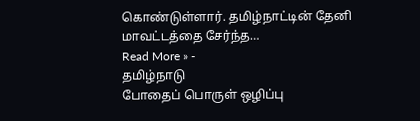கொண்டுள்ளார். தமிழ்நாட்டின் தேனி மாவட்டத்தை சேர்ந்த…
Read More » -
தமிழ்நாடு
போதைப் பொருள் ஒழிப்பு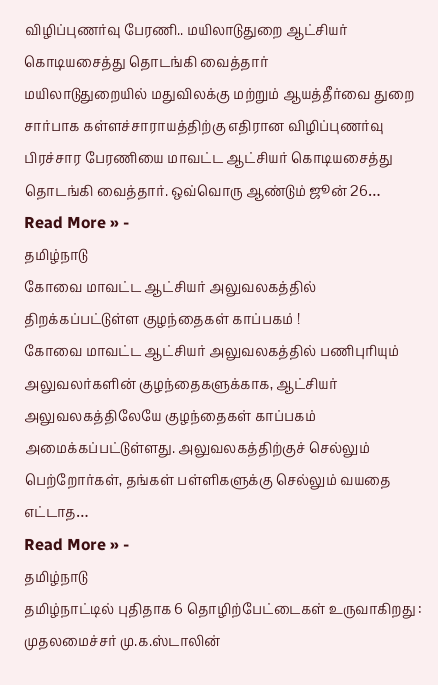விழிப்புணர்வு பேரணி.. மயிலாடுதுறை ஆட்சியர் கொடியசைத்து தொடங்கி வைத்தார்
மயிலாடுதுறையில் மதுவிலக்கு மற்றும் ஆயத்தீர்வை துறை சார்பாக கள்ளச்சாராயத்திற்கு எதிரான விழிப்புணர்வு பிரச்சார பேரணியை மாவட்ட ஆட்சியர் கொடியசைத்து தொடங்கி வைத்தார். ஒவ்வொரு ஆண்டும் ஜூன் 26…
Read More » -
தமிழ்நாடு
கோவை மாவட்ட ஆட்சியர் அலுவலகத்தில் திறக்கப்பட்டுள்ள குழந்தைகள் காப்பகம் !
கோவை மாவட்ட ஆட்சியர் அலுவலகத்தில் பணிபுரியும் அலுவலர்களின் குழந்தைகளுக்காக, ஆட்சியர் அலுவலகத்திலேயே குழந்தைகள் காப்பகம் அமைக்கப்பட்டுள்ளது. அலுவலகத்திற்குச் செல்லும் பெற்றோர்கள், தங்கள் பள்ளிகளுக்கு செல்லும் வயதை எட்டாத…
Read More » -
தமிழ்நாடு
தமிழ்நாட்டில் புதிதாக 6 தொழிற்பேட்டைகள் உருவாகிறது : முதலமைச்சர் மு.க.ஸ்டாலின்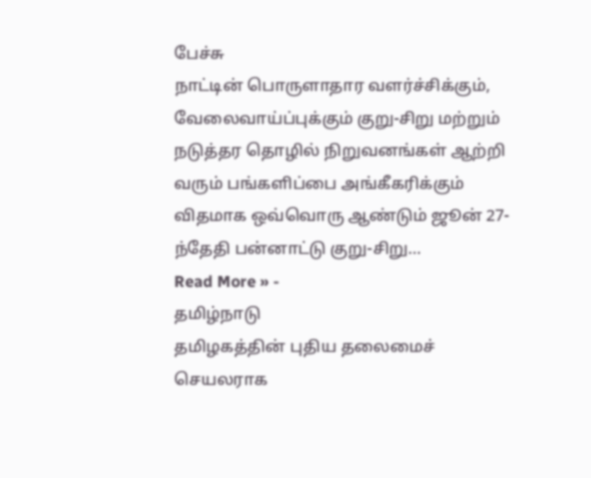பேச்சு
நாட்டின் பொருளாதார வளர்ச்சிக்கும், வேலைவாய்ப்புக்கும் குறு-சிறு மற்றும் நடுத்தர தொழில் நிறுவனங்கள் ஆற்றி வரும் பங்களிப்பை அங்கீகரிக்கும் விதமாக ஒவ்வொரு ஆண்டும் ஜூன் 27-ந்தேதி பன்னாட்டு குறு-சிறு…
Read More » -
தமிழ்நாடு
தமிழகத்தின் புதிய தலைமைச் செயலராக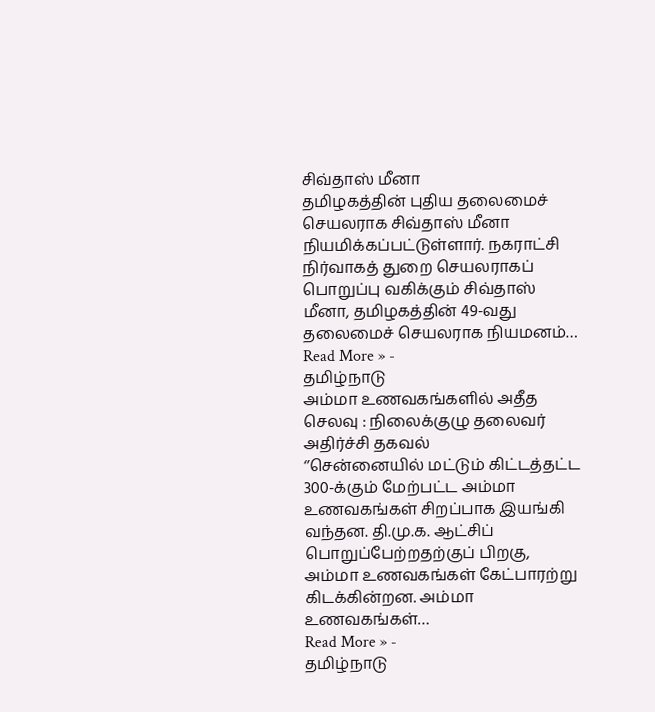சிவ்தாஸ் மீனா
தமிழகத்தின் புதிய தலைமைச் செயலராக சிவ்தாஸ் மீனா நியமிக்கப்பட்டுள்ளார். நகராட்சி நிர்வாகத் துறை செயலராகப் பொறுப்பு வகிக்கும் சிவ்தாஸ் மீனா, தமிழகத்தின் 49-வது தலைமைச் செயலராக நியமனம்…
Read More » -
தமிழ்நாடு
அம்மா உணவகங்களில் அதீத செலவு : நிலைக்குழு தலைவர் அதிர்ச்சி தகவல்
‘’சென்னையில் மட்டும் கிட்டத்தட்ட 300-க்கும் மேற்பட்ட அம்மா உணவகங்கள் சிறப்பாக இயங்கி வந்தன. தி.மு.க. ஆட்சிப் பொறுப்பேற்றதற்குப் பிறகு, அம்மா உணவகங்கள் கேட்பாரற்று கிடக்கின்றன. அம்மா உணவகங்கள்…
Read More » -
தமிழ்நாடு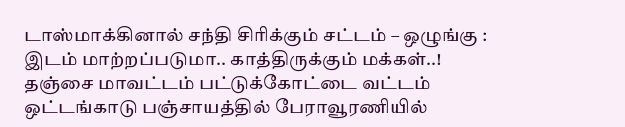டாஸ்மாக்கினால் சந்தி சிரிக்கும் சட்டம் – ஒழுங்கு : இடம் மாற்றப்படுமா.. காத்திருக்கும் மக்கள்..!
தஞ்சை மாவட்டம் பட்டுக்கோட்டை வட்டம் ஒட்டங்காடு பஞ்சாயத்தில் பேராவூரணியில்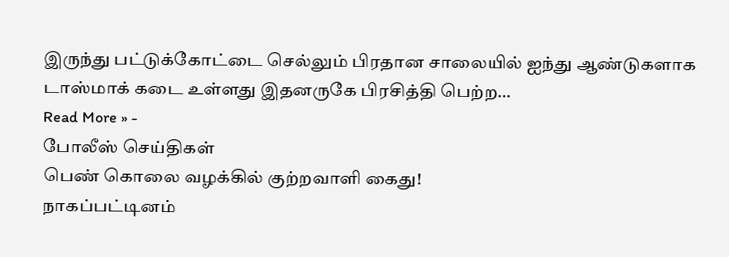இருந்து பட்டுக்கோட்டை செல்லும் பிரதான சாலையில் ஐந்து ஆண்டுகளாக டாஸ்மாக் கடை உள்ளது இதனருகே பிரசித்தி பெற்ற…
Read More » -
போலீஸ் செய்திகள்
பெண் கொலை வழக்கில் குற்றவாளி கைது!
நாகப்பட்டினம்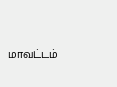மாவட்டம்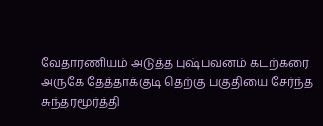வேதாரணியம் அடுத்த புஷ்பவனம் கடற்கரை அருகே தேத்தாக்குடி தெற்கு பகுதியை சேர்ந்த சுந்தரமூர்த்தி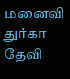மனைவி துர்கா தேவி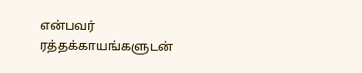என்பவர் ரத்தக்காயங்களுடன்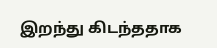இறந்து கிடந்ததாக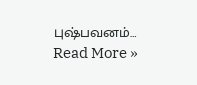புஷ்பவனம்…
Read More »